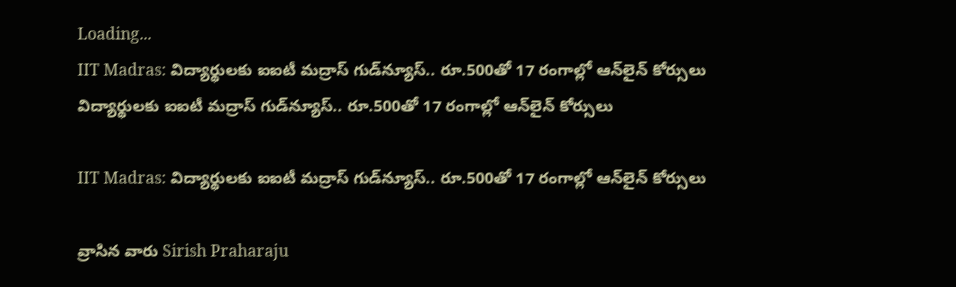Loading...
IIT Madras: విద్యార్థులకు ఐఐటీ మద్రాస్‌ గుడ్‌న్యూస్‌.. రూ.500తో 17 రంగాల్లో ఆన్‌లైన్‌ కోర్సులు
విద్యార్థులకు ఐఐటీ మద్రాస్‌ గుడ్‌న్యూస్‌.. రూ.500తో 17 రంగాల్లో ఆన్‌లైన్‌ కోర్సులు

IIT Madras: విద్యార్థులకు ఐఐటీ మద్రాస్‌ గుడ్‌న్యూస్‌.. రూ.500తో 17 రంగాల్లో ఆన్‌లైన్‌ కోర్సులు

వ్రాసిన వారు Sirish Praharaju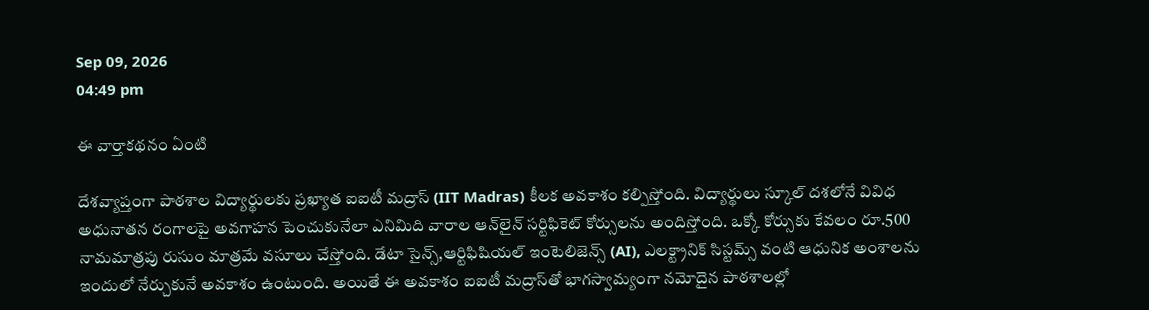Sep 09, 2026
04:49 pm

ఈ వార్తాకథనం ఏంటి

దేశవ్యాప్తంగా పాఠశాల విద్యార్థులకు ప్రఖ్యాత ఐఐటీ మద్రాస్‌ (IIT Madras) కీలక అవకాశం కల్పిస్తోంది. విద్యార్థులు స్కూల్‌ దశలోనే వివిధ అధునాతన రంగాలపై అవగాహన పెంచుకునేలా ఎనిమిది వారాల ఆన్‌లైన్‌ సర్టిఫికెట్‌ కోర్సులను అందిస్తోంది. ఒక్కో కోర్సుకు కేవలం రూ.500 నామమాత్రపు రుసుం మాత్రమే వసూలు చేస్తోంది. డేటా సైన్స్‌,ఆర్టిఫిషియల్‌ ఇంటెలిజెన్స్‌ (AI), ఎలక్ట్రానిక్‌ సిస్టమ్స్‌ వంటి ఆధునిక అంశాలను ఇందులో నేర్చుకునే అవకాశం ఉంటుంది. అయితే ఈ అవకాశం ఐఐటీ మద్రాస్‌తో భాగస్వామ్యంగా నమోదైన పాఠశాలల్లో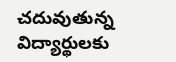చదువుతున్న విద్యార్థులకు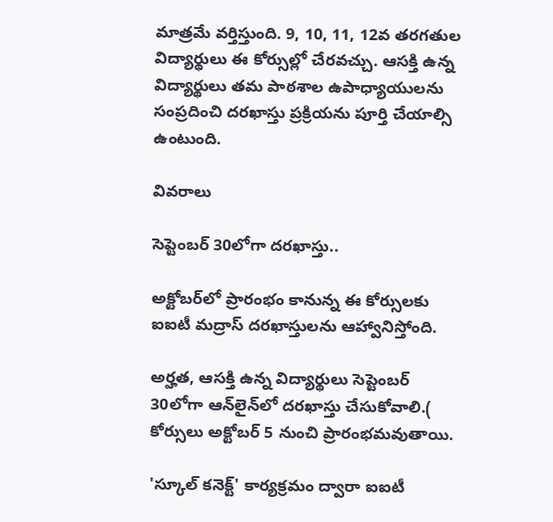మాత్రమే వర్తిస్తుంది. 9, 10, 11, 12వ తరగతుల విద్యార్థులు ఈ కోర్సుల్లో చేరవచ్చు. ఆసక్తి ఉన్న విద్యార్థులు తమ పాఠశాల ఉపాధ్యాయులను సంప్రదించి దరఖాస్తు ప్రక్రియను పూర్తి చేయాల్సి ఉంటుంది.

వివరాలు

సెప్టెంబర్‌ 30లోగా దరఖాస్తు..

అక్టోబర్‌లో ప్రారంభం కానున్న ఈ కోర్సులకు ఐఐటీ మద్రాస్‌ దరఖాస్తులను ఆహ్వానిస్తోంది.

అర్హత, ఆసక్తి ఉన్న విద్యార్థులు సెప్టెంబర్‌ 30లోగా ఆన్‌లైన్‌లో దరఖాస్తు చేసుకోవాలి.( కోర్సులు అక్టోబర్‌ 5 నుంచి ప్రారంభమవుతాయి.

'స్కూల్‌ కనెక్ట్‌' కార్యక్రమం ద్వారా ఐఐటీ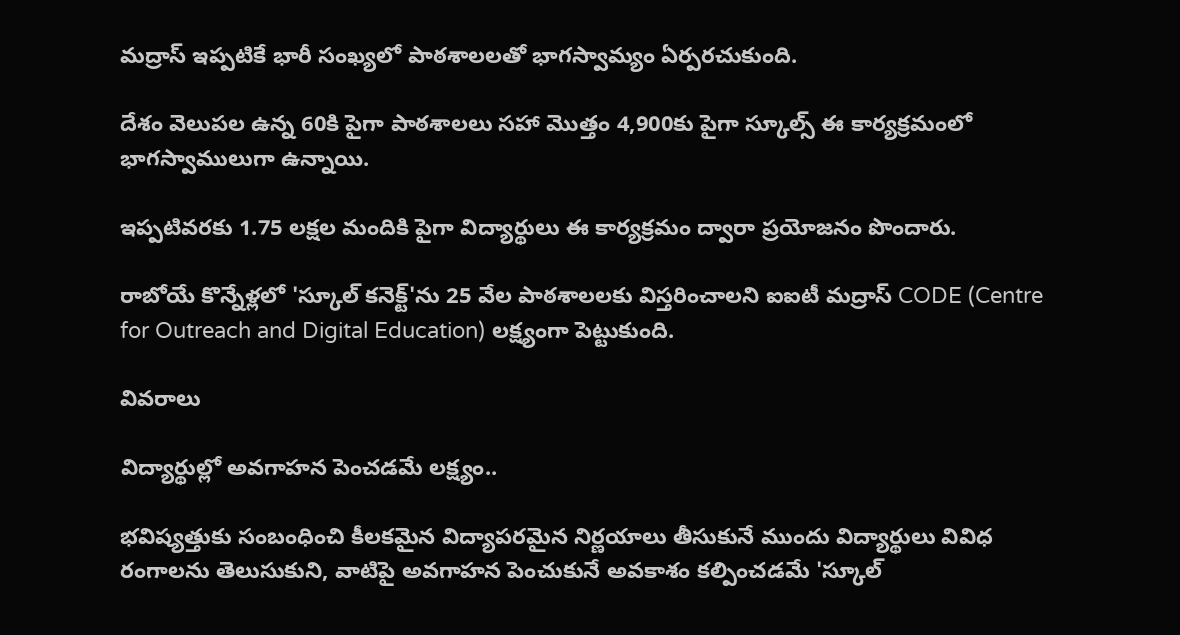మద్రాస్‌ ఇప్పటికే భారీ సంఖ్యలో పాఠశాలలతో భాగస్వామ్యం ఏర్పరచుకుంది.

దేశం వెలుపల ఉన్న 60కి పైగా పాఠశాలలు సహా మొత్తం 4,900కు పైగా స్కూల్స్‌ ఈ కార్యక్రమంలో భాగస్వాములుగా ఉన్నాయి.

ఇప్పటివరకు 1.75 లక్షల మందికి పైగా విద్యార్థులు ఈ కార్యక్రమం ద్వారా ప్రయోజనం పొందారు.

రాబోయే కొన్నేళ్లలో 'స్కూల్‌ కనెక్ట్‌'ను 25 వేల పాఠశాలలకు విస్తరించాలని ఐఐటీ మద్రాస్‌ CODE (Centre for Outreach and Digital Education) లక్ష్యంగా పెట్టుకుంది.

వివరాలు

విద్యార్థుల్లో అవగాహన పెంచడమే లక్ష్యం..

భవిష్యత్తుకు సంబంధించి కీలకమైన విద్యాపరమైన నిర్ణయాలు తీసుకునే ముందు విద్యార్థులు వివిధ రంగాలను తెలుసుకుని, వాటిపై అవగాహన పెంచుకునే అవకాశం కల్పించడమే 'స్కూల్‌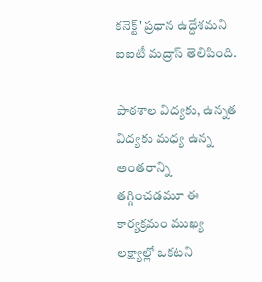కనెక్ట్‌' ప్రధాన ఉద్దేశమని ఐఐటీ మద్రాస్‌ తెలిపింది.

పాఠశాల విద్యకు, ఉన్నత విద్యకు మధ్య ఉన్న అంతరాన్ని తగ్గించడమూ ఈ కార్యక్రమం ముఖ్య లక్ష్యాల్లో ఒకటని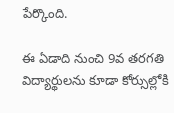పేర్కొంది.

ఈ ఏడాది నుంచి 9వ తరగతి విద్యార్థులను కూడా కోర్సుల్లోకి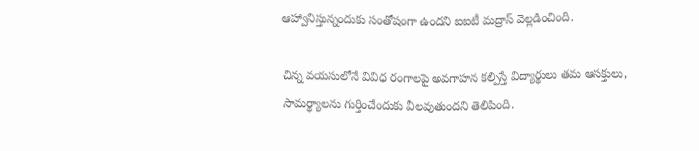ఆహ్వానిస్తున్నందుకు సంతోషంగా ఉందని ఐఐటీ మద్రాస్‌ వెల్లడించింది.

చిన్న వయసులోనే వివిధ రంగాలపై అవగాహన కల్పిస్తే విద్యార్థులు తమ ఆసక్తులు, సామర్థ్యాలను గుర్తించేందుకు వీలవుతుందని తెలిపింది.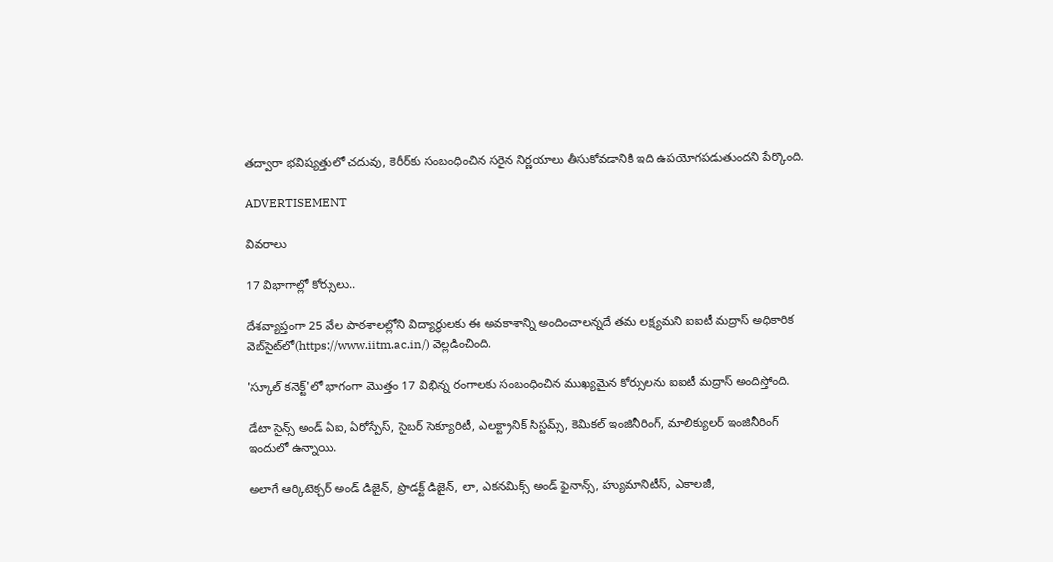తద్వారా భవిష్యత్తులో చదువు, కెరీర్‌కు సంబంధించిన సరైన నిర్ణయాలు తీసుకోవడానికి ఇది ఉపయోగపడుతుందని పేర్కొంది.

ADVERTISEMENT

వివరాలు

17 విభాగాల్లో కోర్సులు..

దేశవ్యాప్తంగా 25 వేల పాఠశాలల్లోని విద్యార్థులకు ఈ అవకాశాన్ని అందించాలన్నదే తమ లక్ష్యమని ఐఐటీ మద్రాస్‌ అధికారిక వెబ్‌సైట్‌లో(https://www.iitm.ac.in/) వెల్లడించింది.

'స్కూల్‌ కనెక్ట్‌'లో భాగంగా మొత్తం 17 విభిన్న రంగాలకు సంబంధించిన ముఖ్యమైన కోర్సులను ఐఐటీ మద్రాస్‌ అందిస్తోంది.

డేటా సైన్స్‌ అండ్‌ ఏఐ, ఏరోస్పేస్‌, సైబర్‌ సెక్యూరిటీ, ఎలక్ట్రానిక్‌ సిస్టమ్స్‌, కెమికల్‌ ఇంజినీరింగ్‌, మాలిక్యులర్‌ ఇంజినీరింగ్‌ ఇందులో ఉన్నాయి.

అలాగే ఆర్కిటెక్చర్‌ అండ్‌ డిజైన్‌, ప్రొడక్ట్‌ డిజైన్‌, లా, ఎకనమిక్స్‌ అండ్‌ ఫైనాన్స్‌, హ్యుమానిటీస్‌, ఎకాలజీ,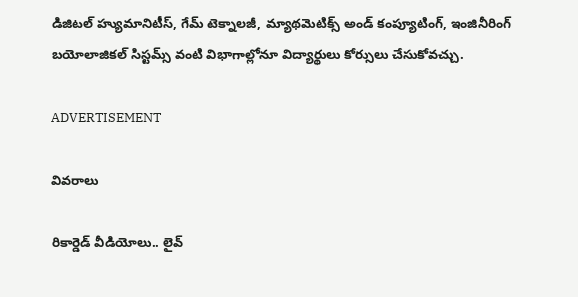డిజిటల్‌ హ్యుమానిటీస్‌, గేమ్‌ టెక్నాలజీ, మ్యాథమెటిక్స్‌ అండ్‌ కంప్యూటింగ్‌, ఇంజినీరింగ్‌ బయోలాజికల్‌ సిస్టమ్స్‌ వంటి విభాగాల్లోనూ విద్యార్థులు కోర్సులు చేసుకోవచ్చు.

ADVERTISEMENT

వివరాలు

రికార్డెడ్‌ వీడియోలు.. లైవ్‌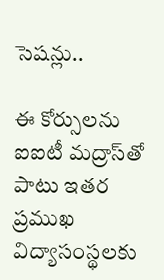సెషన్లు..

ఈ కోర్సులను ఐఐటీ మద్రాస్‌తో పాటు ఇతర ప్రముఖ విద్యాసంస్థలకు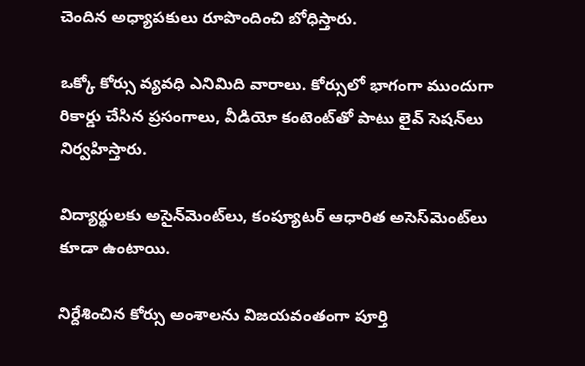చెందిన అధ్యాపకులు రూపొందించి బోధిస్తారు.

ఒక్కో కోర్సు వ్యవధి ఎనిమిది వారాలు. కోర్సులో భాగంగా ముందుగా రికార్డు చేసిన ప్రసంగాలు, వీడియో కంటెంట్‌తో పాటు లైవ్‌ సెషన్‌లు నిర్వహిస్తారు.

విద్యార్థులకు అసైన్‌మెంట్‌లు, కంప్యూటర్‌ ఆధారిత అసెస్‌మెంట్‌లు కూడా ఉంటాయి.

నిర్దేశించిన కోర్సు అంశాలను విజయవంతంగా పూర్తి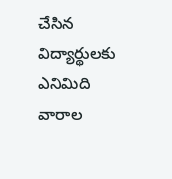చేసిన విద్యార్థులకు ఎనిమిది వారాల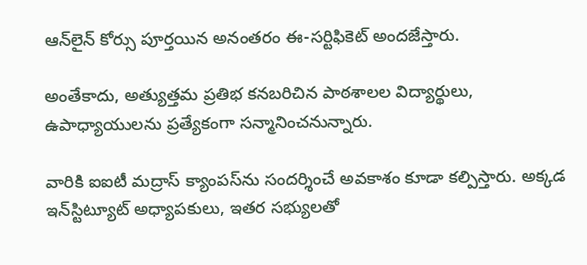ఆన్‌లైన్‌ కోర్సు పూర్తయిన అనంతరం ఈ-సర్టిఫికెట్‌ అందజేస్తారు.

అంతేకాదు, అత్యుత్తమ ప్రతిభ కనబరిచిన పాఠశాలల విద్యార్థులు, ఉపాధ్యాయులను ప్రత్యేకంగా సన్మానించనున్నారు.

వారికి ఐఐటీ మద్రాస్‌ క్యాంపస్‌ను సందర్శించే అవకాశం కూడా కల్పిస్తారు. అక్కడ ఇన్‌స్టిట్యూట్‌ అధ్యాపకులు, ఇతర సభ్యులతో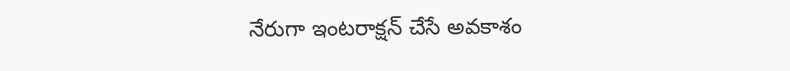నేరుగా ఇంటరాక్షన్‌ చేసే అవకాశం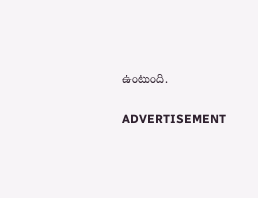ఉంటుంది.

ADVERTISEMENT